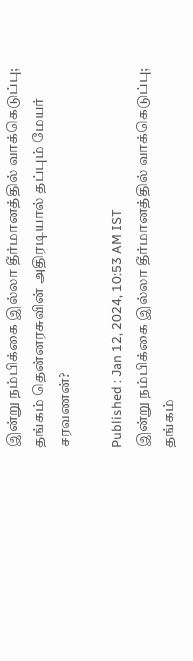இன்று நம்பிக்கை இல்லா தீர்மானத்தில் வாக்கெடுப்பு; தங்கம் தென்னரசுவின் அதிரடியால் தப்பும் மேயர் சரவணன்?

Published : Jan 12, 2024, 10:53 AM IST
இன்று நம்பிக்கை இல்லா தீர்மானத்தில் வாக்கெடுப்பு; தங்கம்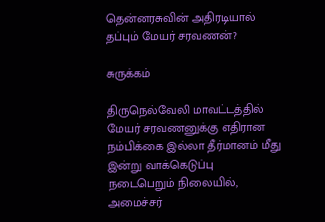தென்னரசுவின் அதிரடியால் தப்பும் மேயர் சரவணன்?

சுருக்கம்

திருநெல்வேலி மாவட்டத்தில் மேயர் சரவணனுக்கு எதிரான நம்பிக்கை இல்லா தீர்மானம் மீது இன்று வாக்கெடுப்பு நடைபெறும் நிலையில், அமைச்சர்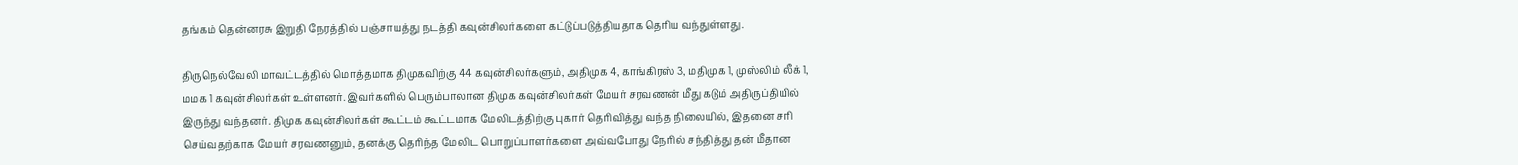தங்கம் தென்னரசு இறுதி நேரத்தில் பஞ்சாயத்து நடத்தி கவுன்சிலர்களை கட்டுப்படுத்தியதாக தெரிய வந்துள்ளது.

திருநெல்வேலி மாவட்டத்தில் மொத்தமாக திமுகவிற்கு 44 கவுன்சிலர்களும், அதிமுக 4, காங்கிரஸ் 3, மதிமுக 1, முஸ்லிம் லீக் 1, மமக 1 கவுன்சிலர்கள் உள்ளனர். இவர்களில் பெரும்பாலான திமுக கவுன்சிலர்கள் மேயர் சரவணன் மீது கடும் அதிருப்தியில் இருந்து வந்தனர். திமுக கவுன்சிலர்கள் கூட்டம் கூட்டமாக மேலிடத்திற்கு புகார் தெரிவித்து வந்த நிலையில், இதனை சரி செய்வதற்காக மேயர் சரவணனும், தனக்கு தெரிந்த மேலிட பொறுப்பாளர்களை அவ்வபோது நேரில் சந்தித்து தன் மீதான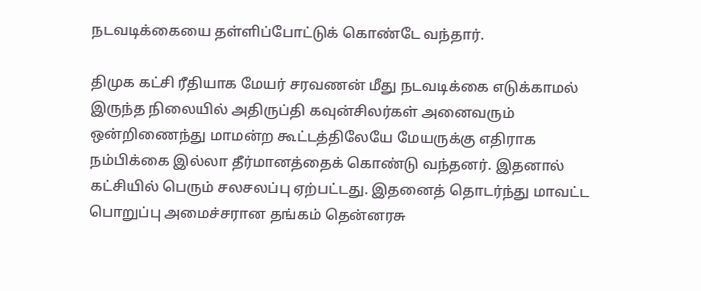நடவடிக்கையை தள்ளிப்போட்டுக் கொண்டே வந்தார்.

திமுக கட்சி ரீதியாக மேயர் சரவணன் மீது நடவடிக்கை எடுக்காமல் இருந்த நிலையில் அதிருப்தி கவுன்சிலர்கள் அனைவரும் ஒன்றிணைந்து மாமன்ற கூட்டத்திலேயே மேயருக்கு எதிராக நம்பிக்கை இல்லா தீர்மானத்தைக் கொண்டு வந்தனர். இதனால் கட்சியில் பெரும் சலசலப்பு ஏற்பட்டது. இதனைத் தொடர்ந்து மாவட்ட பொறுப்பு அமைச்சரான தங்கம் தென்னரசு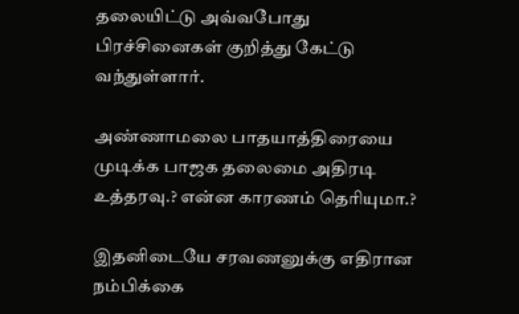தலையிட்டு அவ்வபோது பிரச்சினைகள் குறித்து கேட்டு வந்துள்ளார்.

அண்ணாமலை பாதயாத்திரையை முடிக்க பாஜக தலைமை அதிரடி உத்தரவு.? என்ன காரணம் தெரியுமா.?

இதனிடையே சரவணனுக்கு எதிரான நம்பிக்கை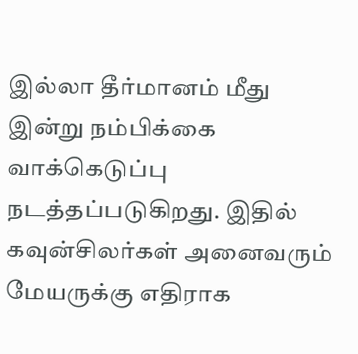இல்லா தீர்மானம் மீது இன்று நம்பிக்கை வாக்கெடுப்பு நடத்தப்படுகிறது. இதில் கவுன்சிலர்கள் அனைவரும் மேயருக்கு எதிராக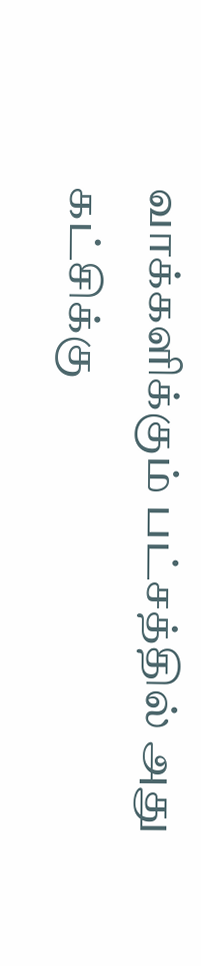வாக்களிக்கும் பட்சத்தில் அது கட்சிக்கு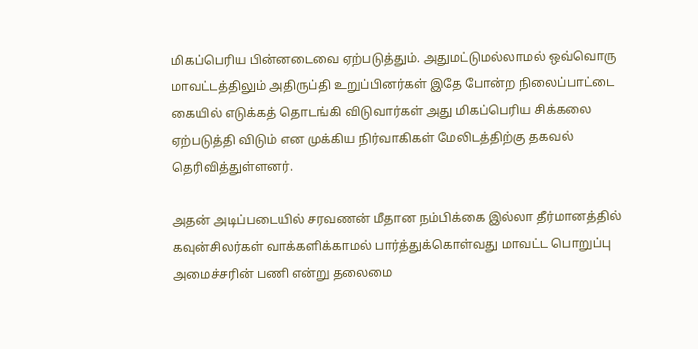மிகப்பெரிய பின்னடைவை ஏற்படுத்தும். அதுமட்டுமல்லாமல் ஒவ்வொரு மாவட்டத்திலும் அதிருப்தி உறுப்பினர்கள் இதே போன்ற நிலைப்பாட்டை கையில் எடுக்கத் தொடங்கி விடுவார்கள் அது மிகப்பெரிய சிக்கலை ஏற்படுத்தி விடும் என முக்கிய நிர்வாகிகள் மேலிடத்திற்கு தகவல் தெரிவித்துள்ளனர்.

அதன் அடிப்படையில் சரவணன் மீதான நம்பிக்கை இல்லா தீர்மானத்தில் கவுன்சிலர்கள் வாக்களிக்காமல் பார்த்துக்கொள்வது மாவட்ட பொறுப்பு அமைச்சரின் பணி என்று தலைமை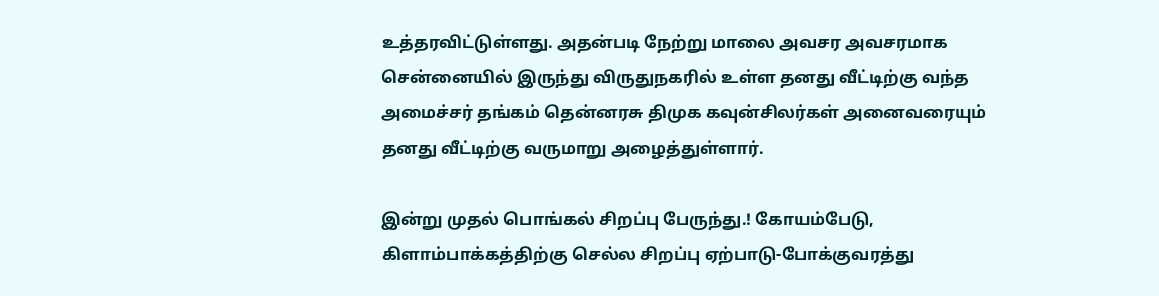உத்தரவிட்டுள்ளது. அதன்படி நேற்று மாலை அவசர அவசரமாக சென்னையில் இருந்து விருதுநகரில் உள்ள தனது வீட்டிற்கு வந்த அமைச்சர் தங்கம் தென்னரசு திமுக கவுன்சிலர்கள் அனைவரையும் தனது வீட்டிற்கு வருமாறு அழைத்துள்ளார்.

இன்று முதல் பொங்கல் சிறப்பு பேருந்து.! கோயம்பேடு, கிளாம்பாக்கத்திற்கு செல்ல சிறப்பு ஏற்பாடு-போக்குவரத்து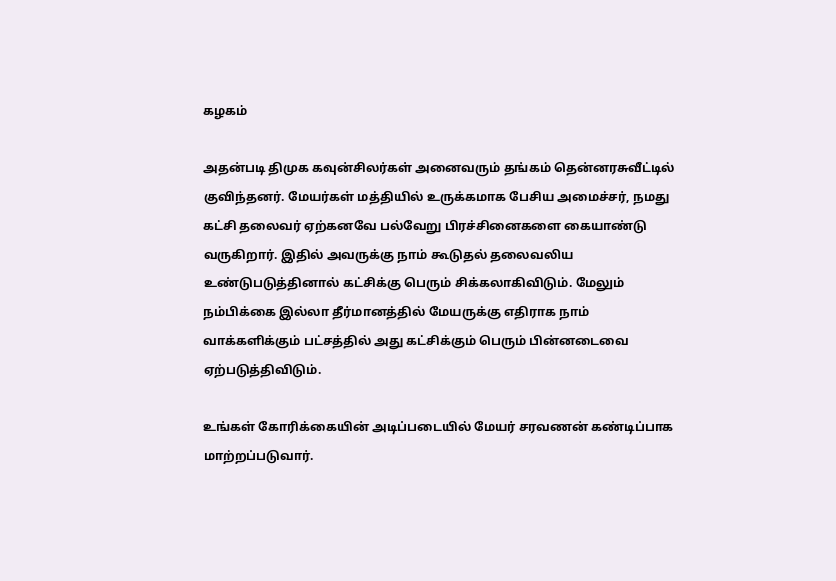கழகம்

அதன்படி திமுக கவுன்சிலர்கள் அனைவரும் தங்கம் தென்னரசுவீட்டில் குவிந்தனர். மேயர்கள் மத்தியில் உருக்கமாக பேசிய அமைச்சர், நமது கட்சி தலைவர் ஏற்கனவே பல்வேறு பிரச்சினைகளை கையாண்டு வருகிறார். இதில் அவருக்கு நாம் கூடுதல் தலைவலிய உண்டுபடுத்தினால் கட்சிக்கு பெரும் சிக்கலாகிவிடும். மேலும் நம்பிக்கை இல்லா தீர்மானத்தில் மேயருக்கு எதிராக நாம் வாக்களிக்கும் பட்சத்தில் அது கட்சிக்கும் பெரும் பின்னடைவை ஏற்படுத்திவிடும்.

உங்கள் கோரிக்கையின் அடிப்படையில் மேயர் சரவணன் கண்டிப்பாக மாற்றப்படுவார்.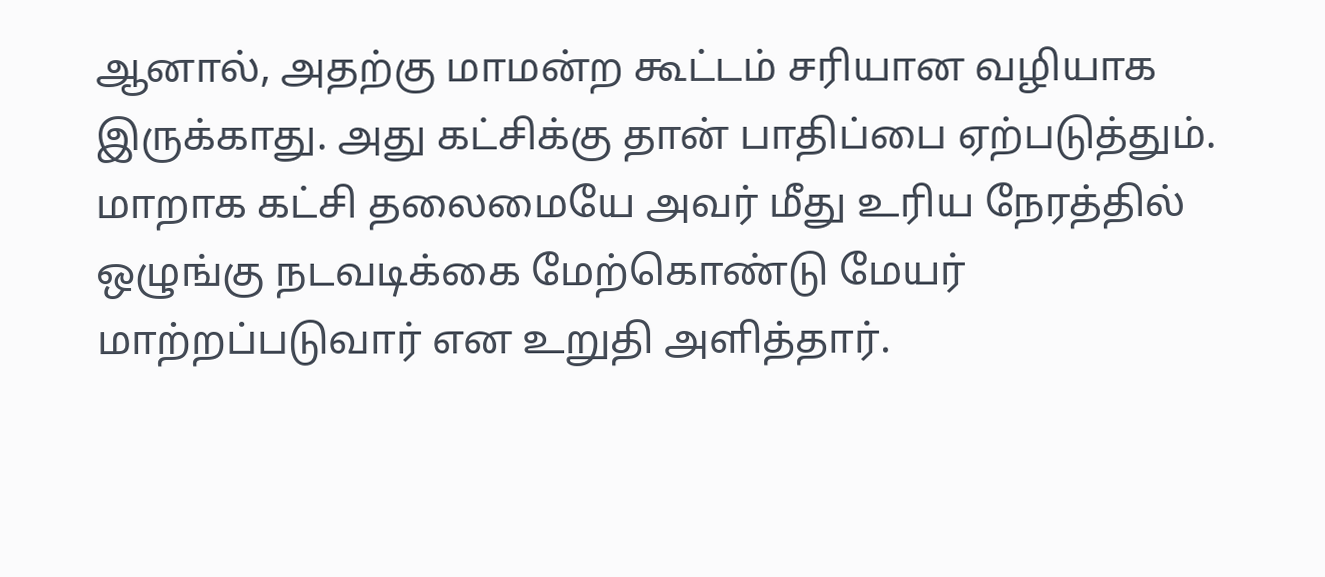ஆனால், அதற்கு மாமன்ற கூட்டம் சரியான வழியாக இருக்காது. அது கட்சிக்கு தான் பாதிப்பை ஏற்படுத்தும். மாறாக கட்சி தலைமையே அவர் மீது உரிய நேரத்தில் ஒழுங்கு நடவடிக்கை மேற்கொண்டு மேயர் மாற்றப்படுவார் என உறுதி அளித்தார்.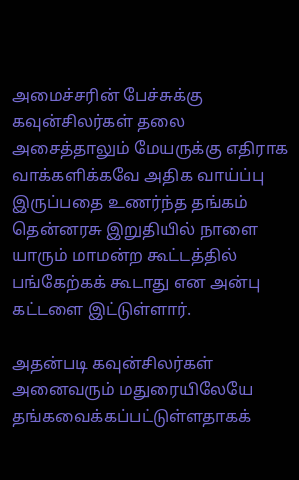அமைச்சரின் பேச்சுக்கு கவுன்சிலர்கள் தலை அசைத்தாலும் மேயருக்கு எதிராக வாக்களிக்கவே அதிக வாய்ப்பு இருப்பதை உணர்ந்த தங்கம் தென்னரசு இறுதியில் நாளை யாரும் மாமன்ற கூட்டத்தில் பங்கேற்கக் கூடாது என அன்பு கட்டளை இட்டுள்ளார்.

அதன்படி கவுன்சிலர்கள் அனைவரும் மதுரையிலேயே தங்கவைக்கப்பட்டுள்ளதாகக்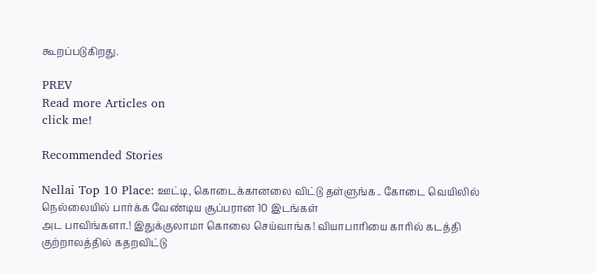கூறப்படுகிறது.

PREV
Read more Articles on
click me!

Recommended Stories

Nellai Top 10 Place: ஊட்டி, கொடைக்கானலை விட்டு தள்ளுங்க.. கோடை வெயிலில் நெல்லையில் பார்க்க வேண்டிய சூப்பரான 10 இடங்கள்
அட பாவிங்களா.! இதுக்குலாமா கொலை செய்வாங்க! வியாபாரியை காரில் கடத்தி குற்றாலத்தில் கதறவிட்டு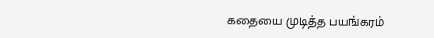கதையை முடித்த பயங்கரம்